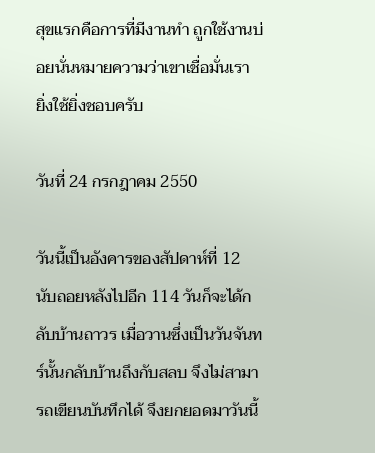สุขแรกคือการที่มีงานทำ ถูกใช้งานบ่อยนั่นหมายความว่าเขาเชื่อมั่นเรา ยิ่งใช้ยิ่งชอบครับ

วันที่ 24 กรกฎาคม 2550

วันนี้เป็นอังคารของสัปดาห์ที่ 12 นับถอยหลังไปอีก 114 วันก็จะได้กลับบ้านถาวร เมื่อวานซึ่งเป็นวันจันทร์นั้นกลับบ้านถึงกับสลบ จึงไม่สามารถเขียนบันทึกได้ จึงยกยอดมาวันนี้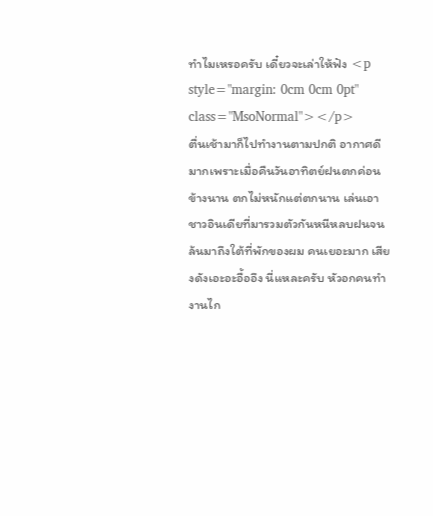ทำไมเหรอครับ เดี๋ยวจะเล่าให้ฟัง <p style="margin: 0cm 0cm 0pt" class="MsoNormal"></p>                ตื่นเช้ามาก็ไปทำงานตามปกติ อากาศดีมากเพราะเมื่อคืนวันอาทิตย์ฝนตกค่อนข้างนาน ตกไม่หนักแต่ตกนาน เล่นเอาชาวอินเดียที่มารวมตัวกันหนีหลบฝนจนล้นมาถึงใต้ที่พักของผม คนเยอะมาก เสียงดังเอะอะอื้ออึง นี่แหละครับ หัวอกคนทำงานไก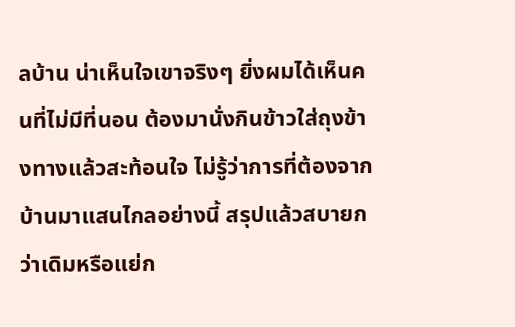ลบ้าน น่าเห็นใจเขาจริงๆ ยิ่งผมได้เห็นคนที่ไม่มีที่นอน ต้องมานั่งกินข้าวใส่ถุงข้างทางแล้วสะท้อนใจ ไม่รู้ว่าการที่ต้องจากบ้านมาแสนไกลอย่างนี้ สรุปแล้วสบายกว่าเดิมหรือแย่ก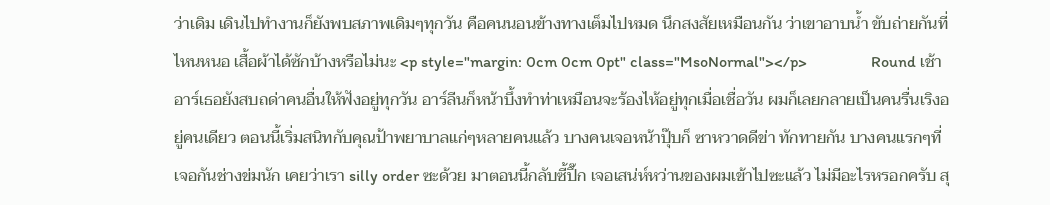ว่าเดิม เดินไปทำงานก็ยังพบสภาพเดิมๆทุกวัน คือคนนอนข้างทางเต็มไปหมด นึกสงสัยเหมือนกัน ว่าเขาอาบน้ำ ขับถ่ายกันที่ไหนหนอ เสื้อผ้าได้ซักบ้างหรือไม่นะ <p style="margin: 0cm 0cm 0pt" class="MsoNormal"></p>                Round เช้า อาร์เธอยังสบถด่าคนอื่นให้ฟังอยู่ทุกวัน อาร์ลีนก็หน้าบึ้งทำท่าเหมือนจะร้องไห้อยู่ทุกเมื่อเชื่อวัน ผมก็เลยกลายเป็นคนรื่นเริงอยู่คนเดียว ตอนนี้เริ่มสนิทกับคุณป้าพยาบาลแก่ๆหลายคนแล้ว บางคนเจอหน้าปุ๊บก็ ซาหวาดดีข่า ทักทายกัน บางคนแรกๆที่เจอกันช่างข่มนัก เคยว่าเรา silly order ซะด้วย มาตอนนี้กลับซี้ปึ๊ก เจอเสน่ห์หว่านของผมเข้าไปซะแล้ว ไม่มีอะไรหรอกครับ สุ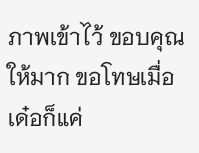ภาพเข้าไว้ ขอบคุณให้มาก ขอโทษเมื่อเด๋อก็แค่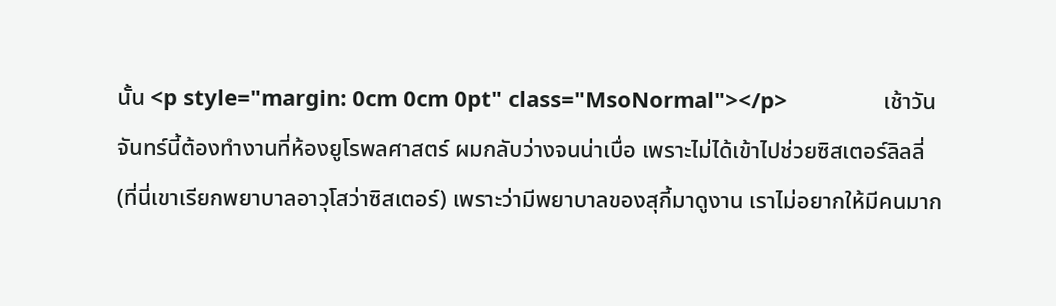นั้น <p style="margin: 0cm 0cm 0pt" class="MsoNormal"></p>                เช้าวันจันทร์นี้ต้องทำงานที่ห้องยูโรพลศาสตร์ ผมกลับว่างจนน่าเบื่อ เพราะไม่ได้เข้าไปช่วยซิสเตอร์ลิลลี่ (ที่นี่เขาเรียกพยาบาลอาวุโสว่าซิสเตอร์) เพราะว่ามีพยาบาลของสุกี้มาดูงาน เราไม่อยากให้มีคนมาก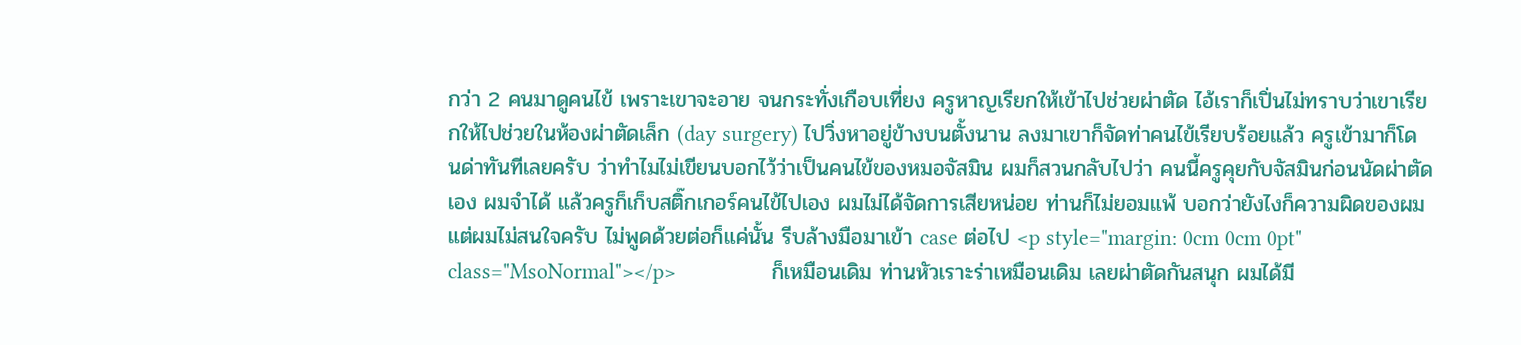กว่า 2 คนมาดูคนไข้ เพราะเขาจะอาย จนกระทั่งเกือบเที่ยง ครูหาญเรียกให้เข้าไปช่วยผ่าตัด ไอ้เราก็เปิ่นไม่ทราบว่าเขาเรียกให้ไปช่วยในห้องผ่าตัดเล็ก (day surgery) ไปวิ่งหาอยู่ข้างบนตั้งนาน ลงมาเขาก็จัดท่าคนไข้เรียบร้อยแล้ว ครูเข้ามาก็โดนด่าทันทีเลยครับ ว่าทำไมไม่เขียนบอกไว้ว่าเป็นคนไข้ของหมอจัสมิน ผมก็สวนกลับไปว่า คนนี้ครูคุยกับจัสมินก่อนนัดผ่าตัดเอง ผมจำได้ แล้วครูก็เก็บสติ๊กเกอร์คนไข้ไปเอง ผมไม่ได้จัดการเสียหน่อย ท่านก็ไม่ยอมแพ้ บอกว่ายังไงก็ความผิดของผม แต่ผมไม่สนใจครับ ไม่พูดด้วยต่อก็แค่นั้น รีบล้างมือมาเข้า case ต่อไป <p style="margin: 0cm 0cm 0pt" class="MsoNormal"></p>                ก็เหมือนเดิม ท่านหัวเราะร่าเหมือนเดิม เลยผ่าตัดกันสนุก ผมได้มี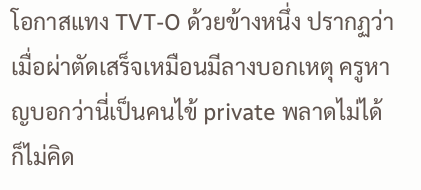โอกาสแทง TVT-O ด้วยข้างหนึ่ง ปรากฏว่าเมื่อผ่าตัดเสร็จเหมือนมีลางบอกเหตุ ครูหาญบอกว่านี่เป็นคนไข้ private พลาดไม่ได้ ก็ไม่คิด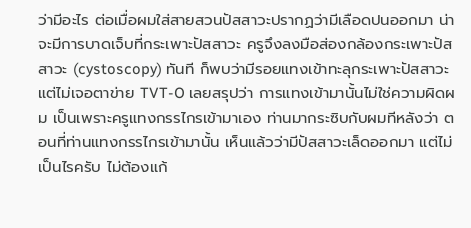ว่ามีอะไร ต่อเมื่อผมใส่สายสวนปัสสาวะปรากฏว่ามีเลือดปนออกมา น่าจะมีการบาดเจ็บที่กระเพาะปัสสาวะ ครูจึงลงมือส่องกล้องกระเพาะปัสสาวะ (cystoscopy) ทันที ก็พบว่ามีรอยแทงเข้าทะลุกระเพาะปัสสาวะ แต่ไม่เจอตาข่าย TVT-O เลยสรุปว่า การแทงเข้ามานั้นไม่ใช่ความผิดผม เป็นเพราะครูแทงกรรไกรเข้ามาเอง ท่านมากระซิบกับผมทีหลังว่า ตอนที่ท่านแทงกรรไกรเข้ามานั้น เห็นแล้วว่ามีปัสสาวะเล็ดออกมา แต่ไม่เป็นไรครับ ไม่ต้องแก้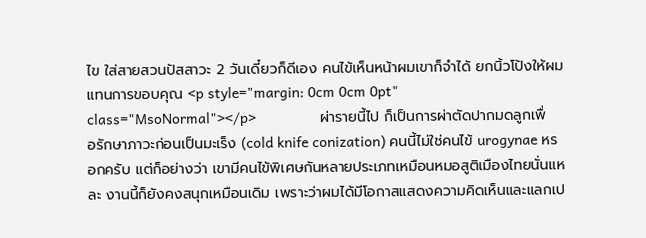ไข ใส่สายสวนปัสสาวะ 2 วันเดี๋ยวก็ดีเอง คนไข้เห็นหน้าผมเขาก็จำได้ ยกนิ้วโป้งให้ผมแทนการขอบคุณ <p style="margin: 0cm 0cm 0pt" class="MsoNormal"></p>                ผ่ารายนี้ไป ก็เป็นการผ่าตัดปากมดลูกเพื่อรักษาภาวะก่อนเป็นมะเร็ง (cold knife conization) คนนี้ไม่ใช่คนไข้ urogynae หรอกครับ แต่ก็อย่างว่า เขามีคนไข้พิเศษกันหลายประเภทเหมือนหมอสูติเมืองไทยนั่นแหละ งานนี้ก็ยังคงสนุกเหมือนเดิม เพราะว่าผมได้มีโอกาสแสดงความคิดเห็นและแลกเป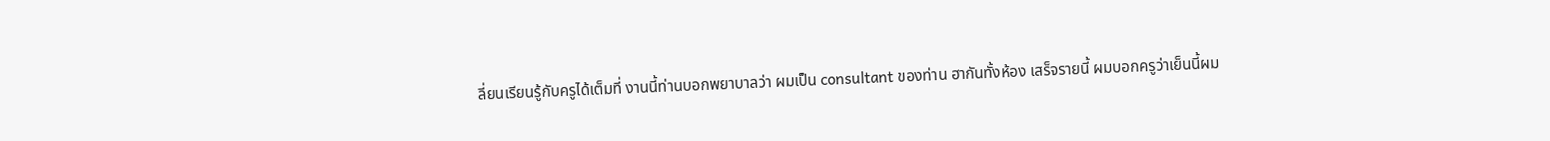ลี่ยนเรียนรู้กับครูได้เต็มที่ งานนี้ท่านบอกพยาบาลว่า ผมเป็น consultant ของท่าน ฮากันทั้งห้อง เสร็จรายนี้ ผมบอกครูว่าเย็นนี้ผม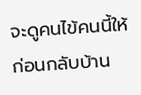จะดูคนไข้คนนี้ให้ก่อนกลับบ้าน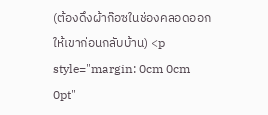(ต้องดึงผ้าก๊อซในช่องคลอดออกให้เขาก่อนกลับบ้าน) <p style="margin: 0cm 0cm 0pt"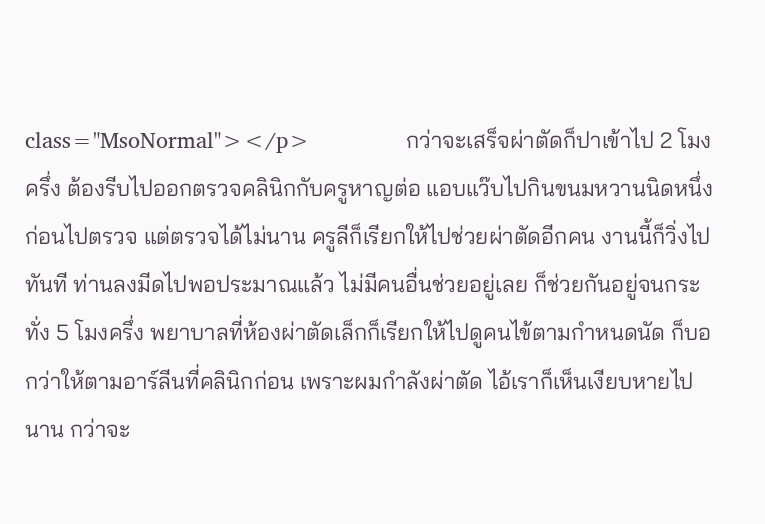class="MsoNormal"></p>                กว่าจะเสร็จผ่าตัดก็ปาเข้าไป 2 โมงครึ่ง ต้องรีบไปออกตรวจคลินิกกับครูหาญต่อ แอบแว๊บไปกินขนมหวานนิดหนึ่งก่อนไปตรวจ แต่ตรวจได้ไม่นาน ครูลีก็เรียกให้ไปช่วยผ่าตัดอีกคน งานนี้ก็วิ่งไปทันที ท่านลงมีดไปพอประมาณแล้ว ไม่มีคนอื่นช่วยอยู่เลย ก็ช่วยกันอยู่จนกระทั่ง 5 โมงครึ่ง พยาบาลที่ห้องผ่าตัดเล็กก็เรียกให้ไปดูคนไข้ตามกำหนดนัด ก็บอกว่าให้ตามอาร์ลีนที่คลินิกก่อน เพราะผมกำลังผ่าตัด ไอ้เราก็เห็นเงียบหายไปนาน กว่าจะ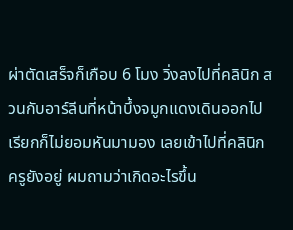ผ่าตัดเสร็จก็เกือบ 6 โมง วิ่งลงไปที่คลินิก สวนกับอาร์ลีนที่หน้าบึ้งจมูกแดงเดินออกไป เรียกก็ไม่ยอมหันมามอง เลยเข้าไปที่คลินิก ครูยังอยู่ ผมถามว่าเกิดอะไรขึ้น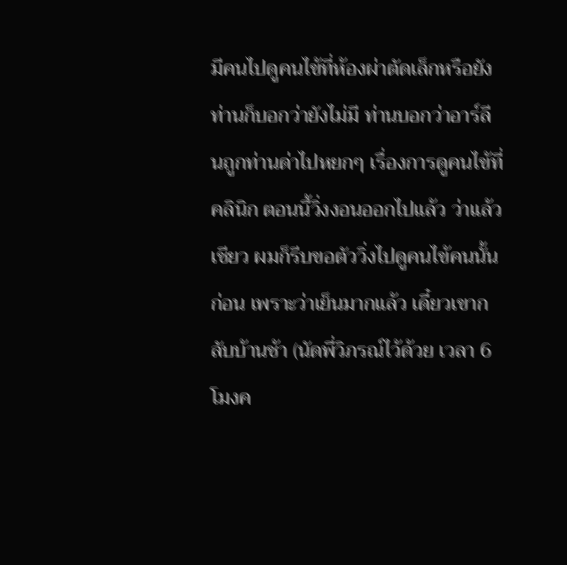มีคนไปดูคนไข้ที่ห้องผ่าตัดเล็กหรือยัง ท่านก็บอกว่ายังไม่มี ท่านบอกว่าอาร์ลีนถูกท่านด่าไปหยกๆ เรื่องการดูคนไข้ที่คลินิก ตอนนี้วิ่งงอนออกไปแล้ว ว่าแล้วเชียว ผมก็รีบขอตัววิ่งไปดูคนไข้คนนั้นก่อน เพราะว่าเย็นมากแล้ว เดี๋ยวเขากลับบ้านช้า (นัดพี่วิภรณ์ไว้ด้วย เวลา 6 โมงค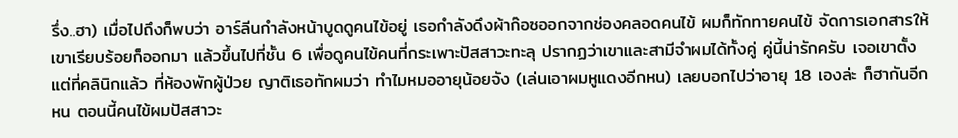รึ่ง..ฮา) เมื่อไปถึงก็พบว่า อาร์ลีนกำลังหน้าบูดดูคนไข้อยู่ เธอกำลังดึงผ้าก๊อซออกจากช่องคลอดคนไข้ ผมก็ทักทายคนไข้ จัดการเอกสารให้เขาเรียบร้อยก็ออกมา แล้วขึ้นไปที่ชั้น 6 เพื่อดูคนไข้คนที่กระเพาะปัสสาวะทะลุ ปรากฏว่าเขาและสามีจำผมได้ทั้งคู่ คู่นี้น่ารักครับ เจอเขาตั้งแต่ที่คลินิกแล้ว ที่ห้องพักผู้ป่วย ญาติเธอทักผมว่า ทำไมหมออายุน้อยจัง (เล่นเอาผมหูแดงอีกหน) เลยบอกไปว่าอายุ 18 เองล่ะ ก็ฮากันอีกหน ตอนนี้คนไข้ผมปัสสาวะ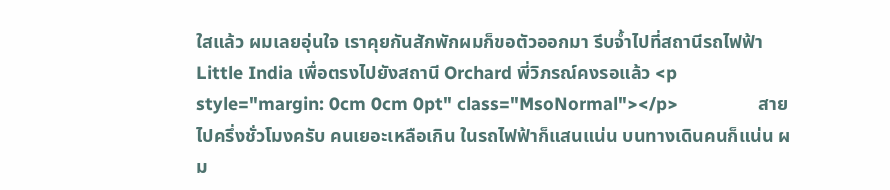ใสแล้ว ผมเลยอุ่นใจ เราคุยกันสักพักผมก็ขอตัวออกมา รีบจ้ำไปที่สถานีรถไฟฟ้า Little India เพื่อตรงไปยังสถานี Orchard พี่วิภรณ์คงรอแล้ว <p style="margin: 0cm 0cm 0pt" class="MsoNormal"></p>                สายไปครึ่งชั่วโมงครับ คนเยอะเหลือเกิน ในรถไฟฟ้าก็แสนแน่น บนทางเดินคนก็แน่น ผม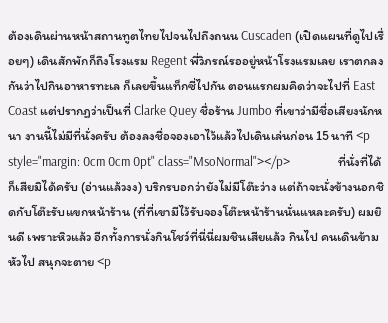ต้องเดินผ่านหน้าสถานทูตไทยไปจนไปถึงถนน Cuscaden (เปิดแผนที่ดูไปเรื่อยๆ) เดินสักพักก็ถึงโรงแรม Regent พี่วิภรณ์รออยู่หน้าโรงแรมเลย เราตกลงกันว่าไปกินอาหารทะเล ก็เลยขึ้นแท็กซี่ไปกัน ตอนแรกผมคิดว่าจะไปที่ East Coast แต่ปรากฏว่าเป็นที่ Clarke Quey ชื่อร้าน Jumbo ที่เขาว่ามีชื่อเสียงนักหนา งานนี้ไม่มีที่นั่งครับ ต้องลงชื่อจองเอาไว้แล้วไปเดินเล่นก่อน 15 นาที <p style="margin: 0cm 0cm 0pt" class="MsoNormal"></p>                ที่นั่งที่ได้ก็เสียมิได้ครับ (อ่านแล้วงง) บริกรบอกว่ายังไม่มีโต๊ะว่าง แต่ถ้าจะนั่งข้างนอกชิดกับโต๊ะรับแขกหน้าร้าน (ที่ที่เขามีไว้รับจองโต๊ะหน้าร้านนั่นแหละครับ) ผมยินดี เพราะหิวแล้ว อีกทั้งการนั่งกินโชว์ที่นี่นี่ผมชินเสียแล้ว กินไป คนเดินข้ามหัวไป สนุกจะตาย <p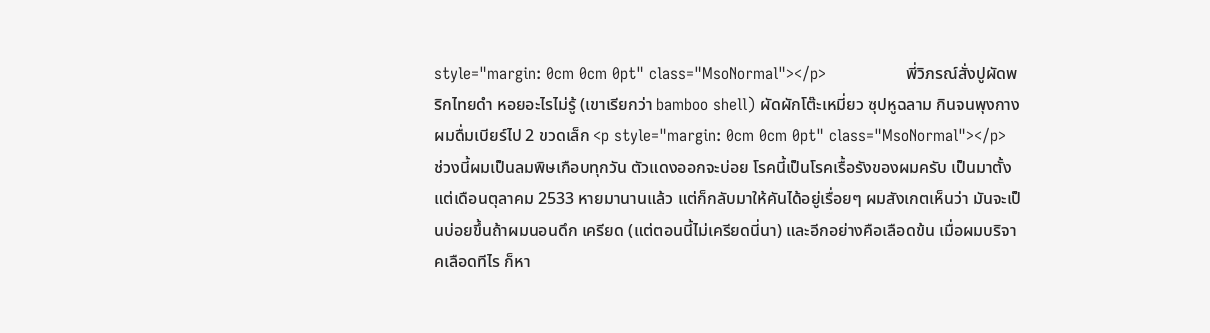style="margin: 0cm 0cm 0pt" class="MsoNormal"></p>                พี่วิภรณ์สั่งปูผัดพริกไทยดำ หอยอะไรไม่รู้ (เขาเรียกว่า bamboo shell) ผัดผักโต๊ะเหมี่ยว ซุปหูฉลาม กินจนพุงกาง ผมดื่มเบียร์ไป 2 ขวดเล็ก <p style="margin: 0cm 0cm 0pt" class="MsoNormal"></p>                ช่วงนี้ผมเป็นลมพิษเกือบทุกวัน ตัวแดงออกจะบ่อย โรคนี้เป็นโรคเรื้อรังของผมครับ เป็นมาตั้งแต่เดือนตุลาคม 2533 หายมานานแล้ว แต่ก็กลับมาให้คันได้อยู่เรื่อยๆ ผมสังเกตเห็นว่า มันจะเป็นบ่อยขึ้นถ้าผมนอนดึก เครียด (แต่ตอนนี้ไม่เครียดนี่นา) และอีกอย่างคือเลือดข้น เมื่อผมบริจาคเลือดทีไร ก็หา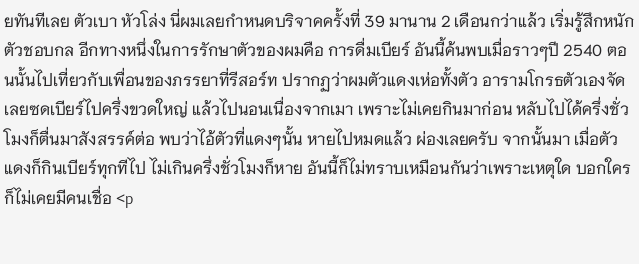ยทันทีเลย ตัวเบา หัวโล่ง นี่ผมเลยกำหนดบริจาคครั้งที่ 39 มานาน 2 เดือนกว่าแล้ว เริ่มรู้สึกหนักตัวชอบกล อีกทางหนึ่งในการรักษาตัวของผมคือ การดื่มเบียร์ อันนี้ค้นพบเมื่อราวๆปี 2540 ตอนนั้นไปเที่ยวกับเพื่อนของภรรยาที่รีสอร์ท ปรากฏว่าผมตัวแดงเห่อทั้งตัว อารามโกรธตัวเองจัดเลยซดเบียร์ไปครึ่งขวดใหญ่ แล้วไปนอนเนื่องจากเมา เพราะไม่เคยกินมาก่อน หลับไปได้ครึ่งชั่วโมงก็ตื่นมาสังสรรค์ต่อ พบว่าไอ้ตัวที่แดงๆนั้น หายไปหมดแล้ว ผ่องเลยครับ จากนั้นมา เมื่อตัวแดงก็กินเบียร์ทุกทีไป ไม่เกินครึ่งชั่วโมงก็หาย อันนี้ก็ไม่ทราบเหมือนกันว่าเพราะเหตุใด บอกใครก็ไม่เคยมีคนเชื่อ <p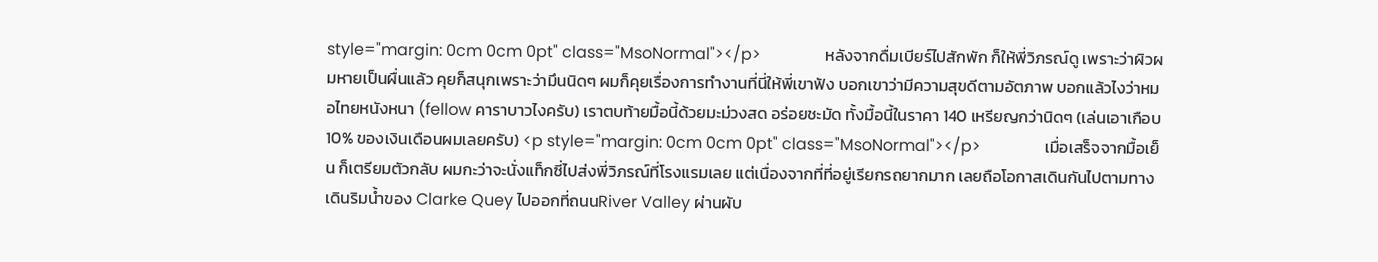style="margin: 0cm 0cm 0pt" class="MsoNormal"></p>                หลังจากดื่มเบียร์ไปสักพัก ก็ให้พี่วิภรณ์ดู เพราะว่าผิวผมหายเป็นผื่นแล้ว คุยก็สนุกเพราะว่ามึนนิดๆ ผมก็คุยเรื่องการทำงานที่นี่ให้พี่เขาฟัง บอกเขาว่ามีความสุขดีตามอัตภาพ บอกแล้วไงว่าหมอไทยหนังหนา (fellow คาราบาวไงครับ) เราตบท้ายมื้อนี้ด้วยมะม่วงสด อร่อยชะมัด ทั้งมื้อนี้ในราคา 140 เหรียญกว่านิดๆ (เล่นเอาเกือบ 10% ของเงินเดือนผมเลยครับ) <p style="margin: 0cm 0cm 0pt" class="MsoNormal"></p>                เมื่อเสร็จจากมื้อเย็น ก็เตรียมตัวกลับ ผมกะว่าจะนั่งแท็กซี่ไปส่งพี่วิภรณ์ที่โรงแรมเลย แต่เนื่องจากที่ที่อยู่เรียกรถยากมาก เลยถือโอกาสเดินกันไปตามทางเดินริมน้ำของ Clarke Quey ไปออกที่ถนนRiver Valley ผ่านผับ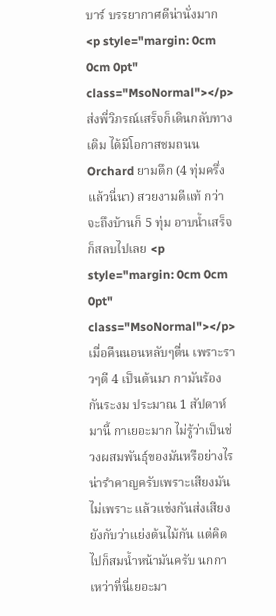บาร์ บรรยากาศดีน่านั่งมาก <p style="margin: 0cm 0cm 0pt" class="MsoNormal"></p>                ส่งพี่วิภรณ์เสร็จก็เดินกลับทางเดิม ได้มีโอกาสชมถนน Orchard ยามดึก (4 ทุ่มครึ่งแล้วนี่นา) สวยงามดีแท้ กว่าจะถึงบ้านก็ 5 ทุ่ม อาบน้ำเสร็จก็สลบไปเลย <p style="margin: 0cm 0cm 0pt" class="MsoNormal"></p>                เมื่อคืนนอนหลับๆตื่น เพราะราวๆตี 4 เป็นต้นมา กามันร้องกันระงม ประมาณ 1 สัปดาห์มานี้ กาเยอะมาก ไม่รู้ว่าเป็นช่วงผสมพันธุ์ของมันหรือย่างไร น่ารำคาญครับเพราะเสียงมันไม่เพราะ แล้วแข่งกันส่งเสียงยังกับว่าแย่งต้นไม้กัน แต่คิดไปก็สมน้ำหน้ามันครับ นกกาเหว่าที่นี่เยอะมา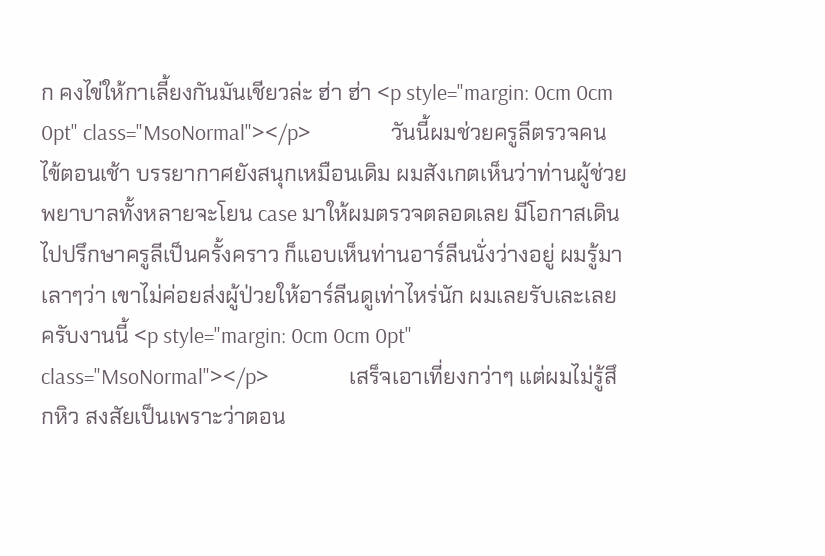ก คงไข่ให้กาเลี้ยงกันมันเชียวล่ะ ฮ่า ฮ่า <p style="margin: 0cm 0cm 0pt" class="MsoNormal"></p>                วันนี้ผมช่วยครูลีตรวจคนไข้ตอนเช้า บรรยากาศยังสนุกเหมือนเดิม ผมสังเกตเห็นว่าท่านผู้ช่วยพยาบาลทั้งหลายจะโยน case มาให้ผมตรวจตลอดเลย มีโอกาสเดินไปปรึกษาครูลีเป็นครั้งคราว ก็แอบเห็นท่านอาร์ลีนนั่งว่างอยู่ ผมรู้มาเลาๆว่า เขาไม่ค่อยส่งผู้ป่วยให้อาร์ลีนดูเท่าไหร่นัก ผมเลยรับเละเลยครับงานนี้ <p style="margin: 0cm 0cm 0pt" class="MsoNormal"></p>                เสร็จเอาเที่ยงกว่าๆ แต่ผมไม่รู้สึกหิว สงสัยเป็นเพราะว่าตอน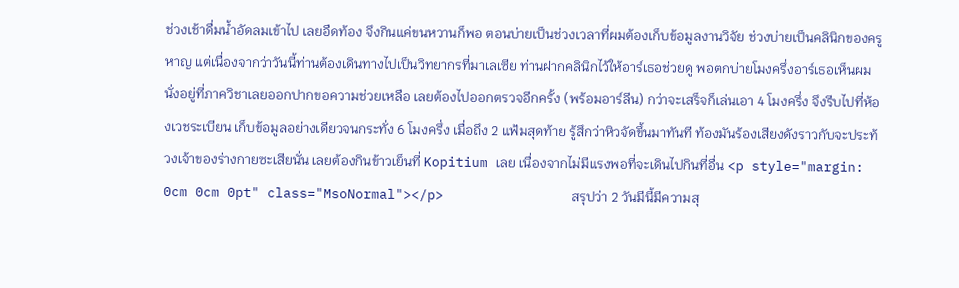ช่วงเช้าดื่มน้ำอัดลมเข้าไป เลยอืดท้อง จึงกินแค่ขนหวานก็พอ ตอนบ่ายเป็นช่วงเวลาที่ผมต้องเก็บข้อมูลงานวิจัย ช่วงบ่ายเป็นคลินิกของครูหาญ แต่เนื่องจากว่าวันนี้ท่านต้องเดินทางไปเป็นวิทยากรที่มาเลเซีย ท่านฝากคลินิกไว้ให้อาร์เธอช่วยดู พอตกบ่ายโมงครึ่งอาร์เธอเห็นผมนั่งอยู่ที่ภาควิชาเลยออกปากขอความช่วยเหลือ เลยต้องไปออกตรวจอีกครั้ง (พร้อมอาร์ลีน) กว่าจะเสร็จก็เล่นเอา 4 โมงครึ่ง จึงรีบไปที่ห้องเวชระเบียน เก็บข้อมูลอย่างเดียวจนกระทั่ง 6 โมงครึ่ง เมื่อถึง 2 แฟ้มสุดท้าย รู้สึกว่าหิวจัดขึ้นมาทันที ท้องมันร้องเสียงดังราวกับจะประท้วงเจ้าของร่างกายซะเสียนั่น เลยต้องกินข้าวเย็นที่ Kopitium เลย เนื่องจากไม่มีแรงพอที่จะเดินไปกินที่อื่น <p style="margin: 0cm 0cm 0pt" class="MsoNormal"></p>                สรุปว่า 2 วันมีนี้มีความสุ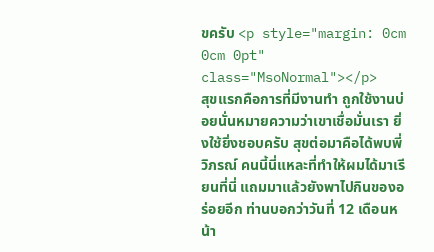ขครับ <p style="margin: 0cm 0cm 0pt" class="MsoNormal"></p>                สุขแรกคือการที่มีงานทำ ถูกใช้งานบ่อยนั่นหมายความว่าเขาเชื่อมั่นเรา ยิ่งใช้ยิ่งชอบครับ สุขต่อมาคือได้พบพี่วิภรณ์ คนนี้นี่แหละที่ทำให้ผมได้มาเรียนที่นี่ แถมมาแล้วยังพาไปกินของอร่อยอีก ท่านบอกว่าวันที่ 12 เดือนหน้า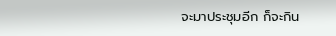จะมาประชุมอีก ก็จะกิน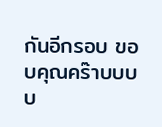กันอีกรอบ ขอบคุณคร๊าบบบบ